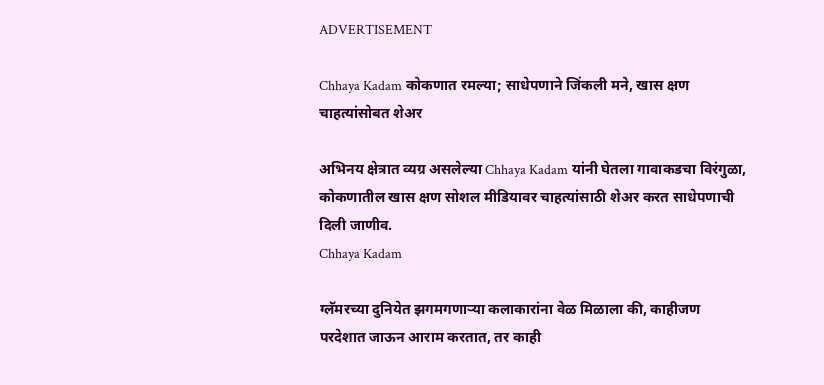ADVERTISEMENT

Chhaya Kadam कोकणात रमल्या; साधेपणाने जिंकली मने, खास क्षण चाहत्यांसोबत शेअर

अभिनय क्षेत्रात व्यग्र असलेल्या Chhaya Kadam यांनी घेतला गावाकडचा विरंगुळा, कोकणातील खास क्षण सोशल मीडियावर चाहत्यांसाठी शेअर करत साधेपणाची दिली जाणीव.
Chhaya Kadam

ग्लॅमरच्या दुनियेत झगमगणाऱ्या कलाकारांना वेळ मिळाला की, काहीजण परदेशात जाऊन आराम करतात, तर काही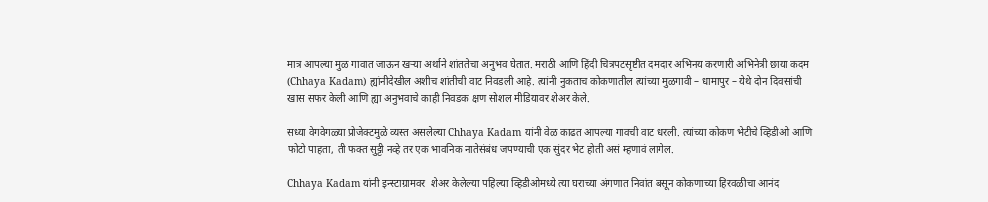मात्र आपल्या मुळ गावात जाऊन खऱ्या अर्थाने शांततेचा अनुभव घेतात. मराठी आणि हिंदी चित्रपटसृष्टीत दमदार अभिनय करणारी अभिनेत्री छाया कदम (Chhaya Kadam) ह्यांनीदेखील अशीच शांतीची वाट निवडली आहे. त्यांनी नुकताच कोकणातील त्यांच्या मुळगावी – धामापुर – येथे दोन दिवसांची खास सफर केली आणि ह्या अनुभवाचे काही निवडक क्षण सोशल मीडियावर शेअर केले.

सध्या वेगवेगळ्या प्रोजेक्टमुळे व्यस्त असलेल्या Chhaya Kadam यांनी वेळ काढत आपल्या गावची वाट धरली. त्यांच्या कोकण भेटीचे व्हिडीओ आणि फोटो पाहता, ती फक्त सुट्टी नव्हे तर एक भावनिक नातेसंबंध जपण्याची एक सुंदर भेट होती असं म्हणावं लागेल.

Chhaya Kadam यांनी इन्स्टाग्रामवर  शेअर केलेल्या पहिल्या व्हिडीओमध्ये त्या घराच्या अंगणात निवांत बसून कोकणाच्या हिरवळीचा आनंद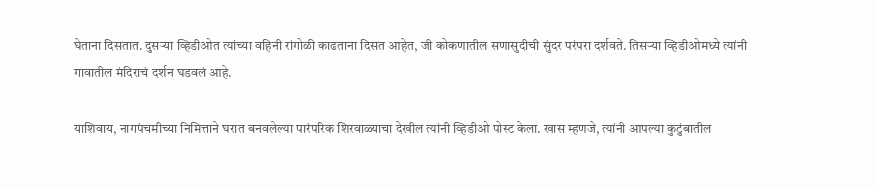घेताना दिसतात. दुसऱ्या व्हिडीओत त्यांच्या वहिनी रांगोळी काढताना दिसत आहेत, जी कोकणातील सणासुदीची सुंदर परंपरा दर्शवते. तिसऱ्या व्हिडीओमध्ये त्यांनी गावातील मंदिराचं दर्शन घडवलं आहे.

याशिवाय, नागपंचमीच्या निमित्ताने घरात बनवलेल्या पारंपरिक शिरवाळ्याचा देखील त्यांनी व्हिडीओ पोस्ट केला. खास म्हणजे, त्यांनी आपल्या कुटुंबातील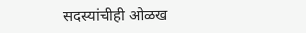सदस्यांचीही ओळख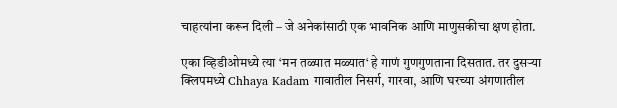चाहत्यांना करून दिली – जे अनेकांसाठी एक भावनिक आणि माणुसकीचा क्षण होता.

एका व्हिडीओमध्ये त्या ‘मन तळ्यात मळ्यात‘ हे गाणं गुणगुणताना दिसतात. तर दुसऱ्या क्लिपमध्ये Chhaya Kadam गावातील निसर्ग, गारवा, आणि घरच्या अंगणातील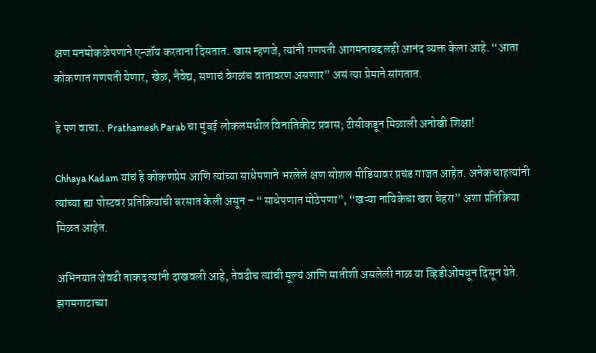क्षण मनमोकळेपणाने एन्जॉय करताना दिसतात. खास म्हणजे, त्यांनी गणपती आगमनाबद्दलही आनंद व्यक्त केला आहे. “आता कोकणात गणपती येणार, खेळ, नैवेद्य, सणाचं वेगळंच वातावरण असणार” असं त्या प्रेमाने सांगतात.

हे पण वाचा.. Prathamesh Parab चा मुंबई लोकलमधील विनातिकीट प्रवास; टीसीकडून मिळाली अनोखी शिक्षा!

Chhaya Kadam यांचं हे कोकणप्रेम आणि त्यांच्या साधेपणाने भरलेले क्षण सोशल मीडियावर प्रचंड गाजत आहेत. अनेक चाहत्यांनी त्यांच्या ह्या पोस्टवर प्रतिक्रियांची बरसात केली असून – “साधेपणात मोठेपणा”, “खऱ्या नायिकेचा खरा चेहरा” अशा प्रतिक्रिया मिळत आहेत.

अभिनयात जेवढी ताकद त्यांनी दाखवली आहे, तेवढीच त्यांची मूल्यं आणि मातीशी असलेली नाळ या व्हिडीओंमधून दिसून येते. झगमगाटाच्या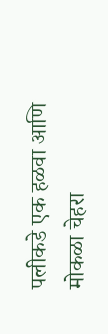पलीकडे एक हळवा आणि मोकळा चेहरा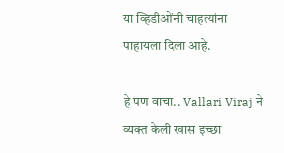या व्हिडीओंनी चाहत्यांना पाहायला दिला आहे.

हे पण वाचा.. Vallari Viraj ने व्यक्त केली खास इच्छा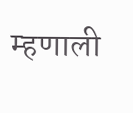म्हणाली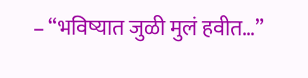– “भविष्यात जुळी मुलं हवीत…”